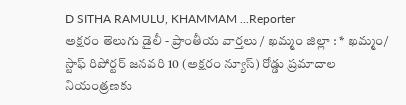D SITHA RAMULU, KHAMMAM ...Reporter
అక్షరం తెలుగు డైలీ - ప్రాంతీయ వార్తలు / ఖమ్మం జిల్లా : * ఖమ్మం/ స్టాఫ్ రిపోర్టర్ జనవరి 10 (అక్షరం న్యూస్) రోడ్డు ప్రమాదాల నియంత్రణకు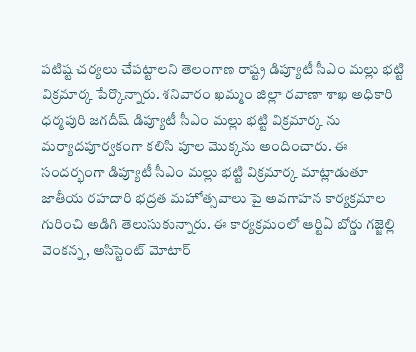పటిష్ట చర్యలు చేపట్టాలని తెలంగాణ రాష్ట్ర డిప్యూటీ సీఎం మల్లు భట్టి విక్రమార్క పేర్కొన్నారు. శనివారం ఖమ్మం జిల్లా రవాణా శాఖ అధికారి ధర్మపురి జగదీష్ డిప్యూటీ సీఎం మల్లు భట్టి విక్రమార్క ను మర్యాదపూర్వకంగా కలిసి పూల మొక్కను అందించారు. ఈ సందర్భంగా డిప్యూటీ సీఎం మల్లు భట్టి విక్రమార్క మాట్లాడుతూ జాతీయ రహదారి భద్రత మహోత్సవాలు పై అవగాహన కార్యక్రమాల గురించి అడిగి తెలుసుకున్నారు. ఈ కార్యక్రమంలో ఆర్టిఏ బోర్డు గజ్జెల్లి వెంకన్న, అసిస్టెంట్ మోటార్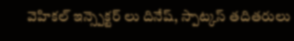వెహికల్ ఇన్స్పెక్టర్ లు దినేష్, స్పాట్కస్ తదితరులు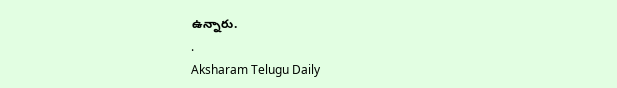ఉన్నారు.
.
Aksharam Telugu Daily